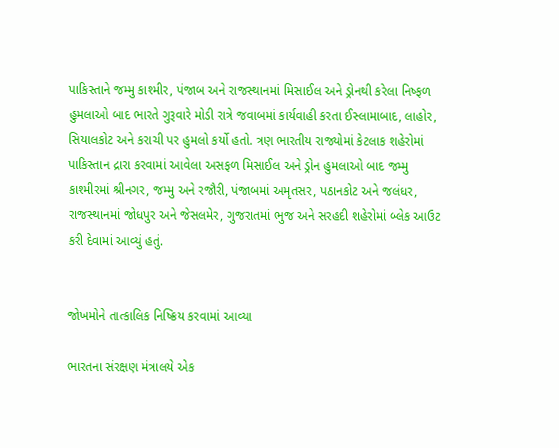પાકિસ્તાને જમ્મુ કાશ્મીર, પંજાબ અને રાજસ્થાનમાં મિસાઈલ અને ડ્રોનથી કરેલા નિષ્ફળ હુમલાઓ બાદ ભારતે ગુરૂવારે મોડી રાત્રે જવાબમાં કાર્યવાહી કરતા ઈસ્લામાબાદ, લાહોર, સિયાલકોટ અને કરાચી પર હુમલો કર્યો હતો. ત્રણ ભારતીય રાજ્યોમાં કેટલાક શહેરોમાં પાકિસ્તાન દ્રારા કરવામાં આવેલા અસફળ મિસાઈલ અને ડ્રોન હુમલાઓ બાદ જમ્મુ કાશ્મીરમાં શ્રીનગર, જમ્મુ અને રજૌરી, પંજાબમાં અમૃતસર, પઠાનકોટ અને જલંધર, રાજસ્થાનમાં જોધપુર અને જેસલમેર, ગુજરાતમાં ભુજ અને સરહદી શહેરોમાં બ્લેક આઉટ કરી દેવામાં આવ્યું હતું.


જોખમોને તાત્કાલિક નિષ્ક્રિય કરવામાં આવ્યા

ભારતના સંરક્ષણ મંત્રાલયે એક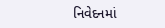નિવેદનમાં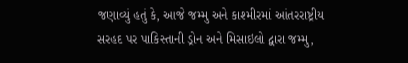જણાવ્યું હતું કે, આજે જમ્મુ અને કાશ્મીરમાં આંતરરાષ્ટ્રીય સરહદ પર પાકિસ્તાની ડ્રોન અને મિસાઇલો દ્વારા જમ્મુ,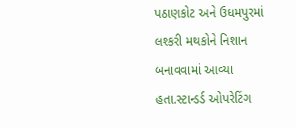પઠાણકોટ અને ઉધમપુરમાં લશ્કરી મથકોને નિશાન બનાવવામાં આવ્યા હતા.સ્ટાન્ડર્ડ ઓપરેટિંગ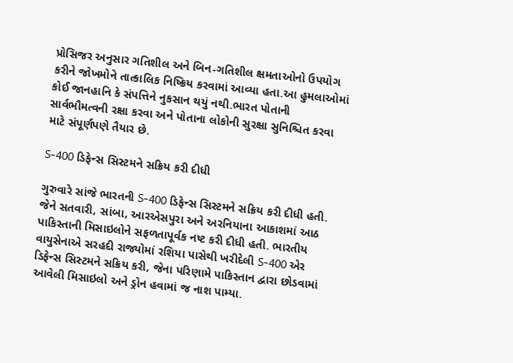પ્રોસિજર અનુસાર ગતિશીલ અને બિન-ગતિશીલ ક્ષમતાઓનો ઉપયોગ કરીને જોખમોને તાત્કાલિક નિષ્ક્રિય કરવામાં આવ્યા હતા.આ હુમલાઓમાં કોઈ જાનહાનિ કે સંપત્તિને નુકસાન થયું નથી.ભારત પોતાની સાર્વભૌમત્વની રક્ષા કરવા અને પોતાના લોકોની સુરક્ષા સુનિશ્ચિત કરવા માટે સંપૂર્ણપણે તૈયાર છે.

S-400 ડિફેન્સ સિસ્ટમને સક્રિય કરી દીધી

ગુરુવારે સાંજે ભારતની S-400 ડિફેન્સ સિસ્ટમને સક્રિય કરી દીધી હતી. જેને સતવારી, સાંબા, આરએસપુરા અને અરનિયાના આકાશમાં આઠ પાકિસ્તાની મિસાઇલોને સફળતાપૂર્વક નષ્ટ કરી દીધી હતી. ભારતીય વાયુસેનાએ સરહદી રાજ્યોમાં રશિયા પાસેથી ખરીદેલી S-400 એર ડિફેન્સ સિસ્ટમને સક્રિય કરી, જેના પરિણામે પાકિસ્તાન દ્વારા છોડવામાં આવેલી મિસાઇલો અને ડ્રોન હવામાં જ નાશ પામ્યા.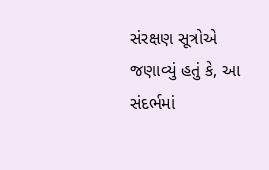સંરક્ષણ સૂત્રોએ જણાવ્યું હતું કે, આ સંદર્ભમાં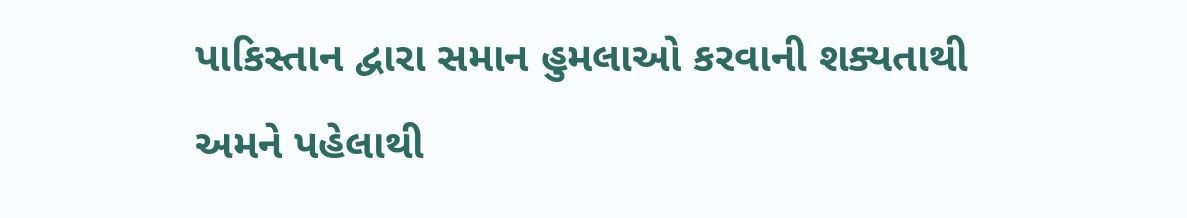પાકિસ્તાન દ્વારા સમાન હુમલાઓ કરવાની શક્યતાથી અમને પહેલાથી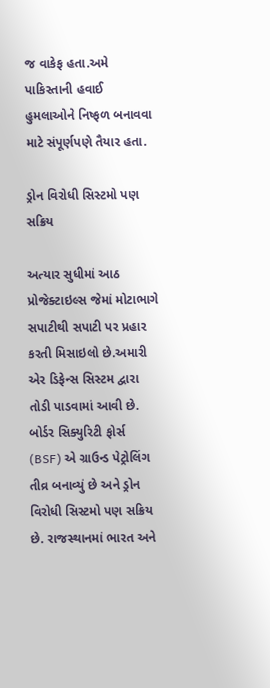જ વાકેફ હતા.અમે પાકિસ્તાની હવાઈ હુમલાઓને નિષ્ફળ બનાવવા માટે સંપૂર્ણપણે તૈયાર હતા.

ડ્રોન વિરોધી સિસ્ટમો પણ સક્રિય

અત્યાર સુધીમાં આઠ પ્રોજેક્ટાઇલ્સ જેમાં મોટાભાગે સપાટીથી સપાટી પર પ્રહાર કરતી મિસાઇલો છે.અમારી એર ડિફેન્સ સિસ્ટમ દ્વારા તોડી પાડવામાં આવી છે. બોર્ડર સિક્યુરિટી ફોર્સ (BSF) એ ગ્રાઉન્ડ પેટ્રોલિંગ તીવ્ર બનાવ્યું છે અને ડ્રોન વિરોધી સિસ્ટમો પણ સક્રિય છે. રાજસ્થાનમાં ભારત અને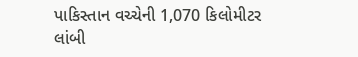પાકિસ્તાન વચ્ચેની 1,070 કિલોમીટર લાંબી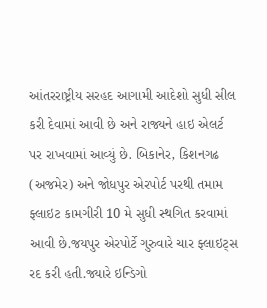આંતરરાષ્ટ્રીય સરહદ આગામી આદેશો સુધી સીલ કરી દેવામાં આવી છે અને રાજ્યને હાઇ એલર્ટ પર રાખવામાં આવ્યું છે. બિકાનેર, કિશનગઢ (અજમેર) અને જોધપુર એરપોર્ટ પરથી તમામ ફ્લાઇટ કામગીરી 10 મે સુધી સ્થગિત કરવામાં આવી છે.જયપુર એરપોર્ટે ગુરુવારે ચાર ફ્લાઇટ્સ રદ કરી હતી.જ્યારે ઇન્ડિગો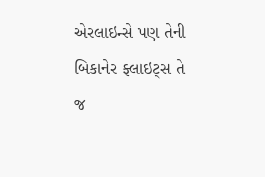એરલાઇન્સે પણ તેની બિકાનેર ફ્લાઇટ્સ તે જ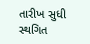તારીખ સુધી સ્થગિત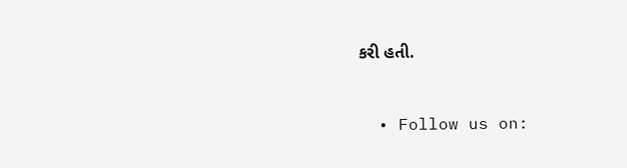કરી હતી.


  • Follow us on: